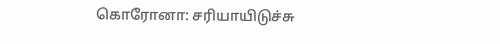கொரோனா: சரியாயிடுச்சு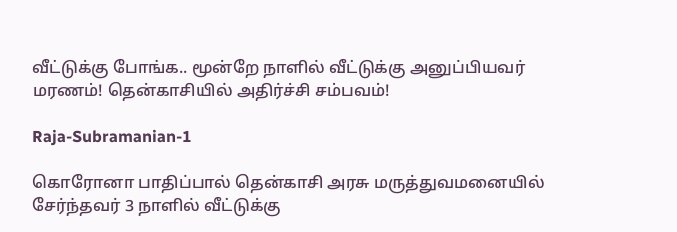வீட்டுக்கு போங்க.. மூன்றே நாளில் வீட்டுக்கு அனுப்பியவர் மரணம்! தென்காசியில் அதிர்ச்சி சம்பவம்!

Raja-Subramanian-1

கொரோனா பாதிப்பால் தென்காசி அரசு மருத்துவமனையில் சேர்ந்தவர் 3 நாளில் வீட்டுக்கு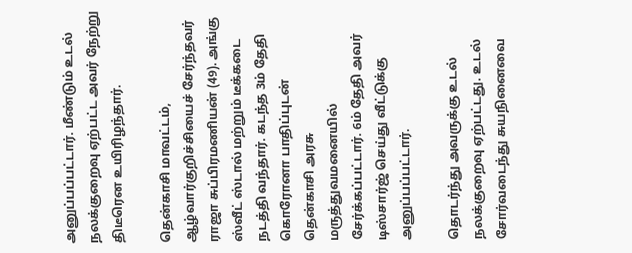அனுப்பப்பட்டார். மீண்டும் உடல் நலக்குறைவு ஏற்பட்ட அவர் நேற்று திடீரென உயிரிழந்தார்.

தென்காசி மாவட்டம், ஆழ்வார்குறிச்சியைச் சேர்ந்தவர் ராஜா சுப்பிரமணியன் (49). அங்கு ஸ்வீட் ஸ்டால் மற்றும் டீக்கடை நடத்தி வந்தார். கடந்த 3ம் தேதி கொரோனா பாதிப்புடன் தென்காசி அரசு மருத்துவமனையில் சேர்க்கப்பட்டார். 6ம் தேதி அவர் டிஸ்சார்ஜ் செய்து வீட்டுக்கு அனுப்பப்பட்டார்.

தொடர்ந்து அவருக்கு உடல் நலக்குறைவு ஏற்பட்டது. உடல் சோர்வடைந்து சுயநினைவை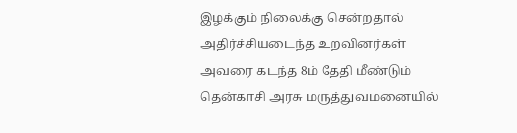இழக்கும் நிலைக்கு சென்றதால் அதிர்ச்சியடைந்த உறவினர்கள் அவரை கடந்த 8ம் தேதி மீண்டும் தென்காசி அரசு மருத்துவமனையில்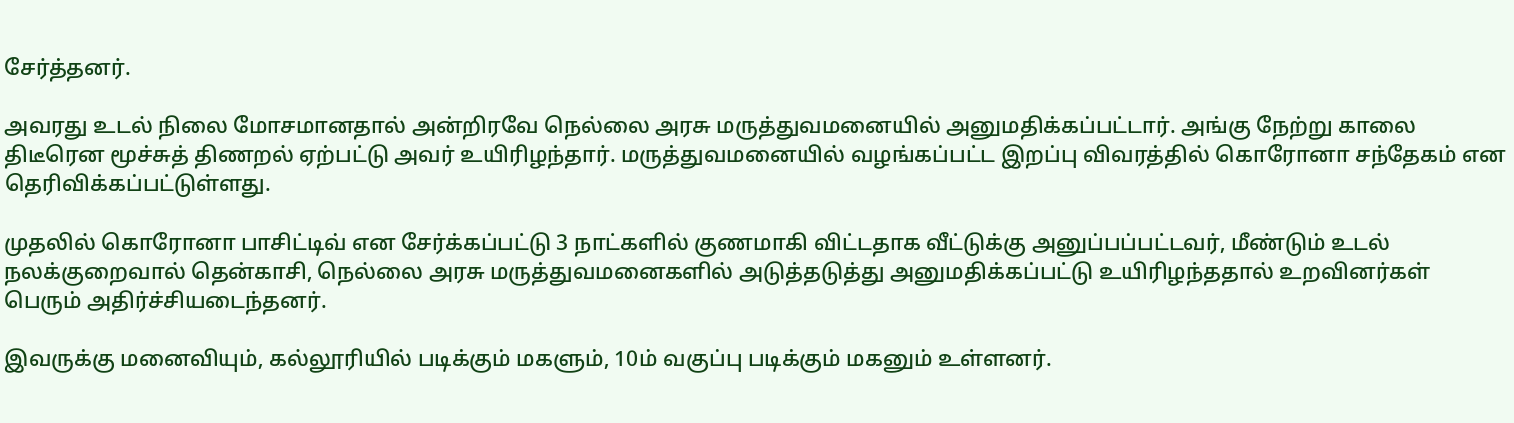சேர்த்தனர்.

அவரது உடல் நிலை மோசமானதால் அன்றிரவே நெல்லை அரசு மருத்துவமனையில் அனுமதிக்கப்பட்டார். அங்கு நேற்று காலை திடீரென மூச்சுத் திணறல் ஏற்பட்டு அவர் உயிரிழந்தார். மருத்துவமனையில் வழங்கப்பட்ட இறப்பு விவரத்தில் கொரோனா சந்தேகம் என தெரிவிக்கப்பட்டுள்ளது.

முதலில் கொரோனா பாசிட்டிவ் என சேர்க்கப்பட்டு 3 நாட்களில் குணமாகி விட்டதாக வீட்டுக்கு அனுப்பப்பட்டவர், மீண்டும் உடல் நலக்குறைவால் தென்காசி, நெல்லை அரசு மருத்துவமனைகளில் அடுத்தடுத்து அனுமதிக்கப்பட்டு உயிரிழந்ததால் உறவினர்கள் பெரும் அதிர்ச்சியடைந்தனர்.

இவருக்கு மனைவியும், கல்லூரியில் படிக்கும் மகளும், 10ம் வகுப்பு படிக்கும் மகனும் உள்ளனர்.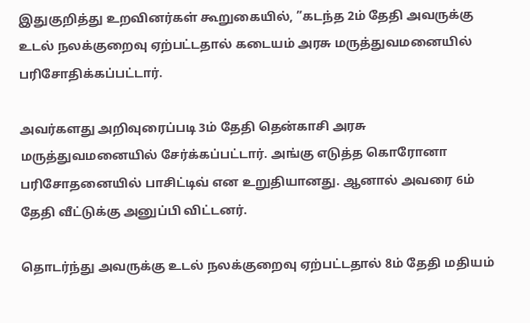இதுகுறித்து உறவினர்கள் கூறுகையில், ”கடந்த 2ம் தேதி அவருக்கு உடல் நலக்குறைவு ஏற்பட்டதால் கடையம் அரசு மருத்துவமனையில் பரிசோதிக்கப்பட்டார்.

அவர்களது அறிவுரைப்படி 3ம் தேதி தென்காசி அரசு மருத்துவமனையில் சேர்க்கப்பட்டார். அங்கு எடுத்த கொரோனா பரிசோதனையில் பாசிட்டிவ் என உறுதியானது. ஆனால் அவரை 6ம் தேதி வீட்டுக்கு அனுப்பி விட்டனர்.

தொடர்ந்து அவருக்கு உடல் நலக்குறைவு ஏற்பட்டதால் 8ம் தேதி மதியம்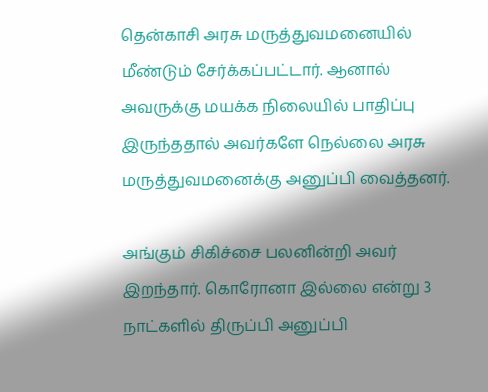தென்காசி அரசு மருத்துவமனையில் மீண்டும் சேர்க்கப்பட்டார். ஆனால் அவருக்கு மயக்க நிலையில் பாதிப்பு இருந்ததால் அவர்களே நெல்லை அரசு மருத்துவமனைக்கு அனுப்பி வைத்தனர்.

அங்கும் சிகிச்சை பலனின்றி அவர் இறந்தார். கொரோனா இல்லை என்று 3 நாட்களில் திருப்பி அனுப்பி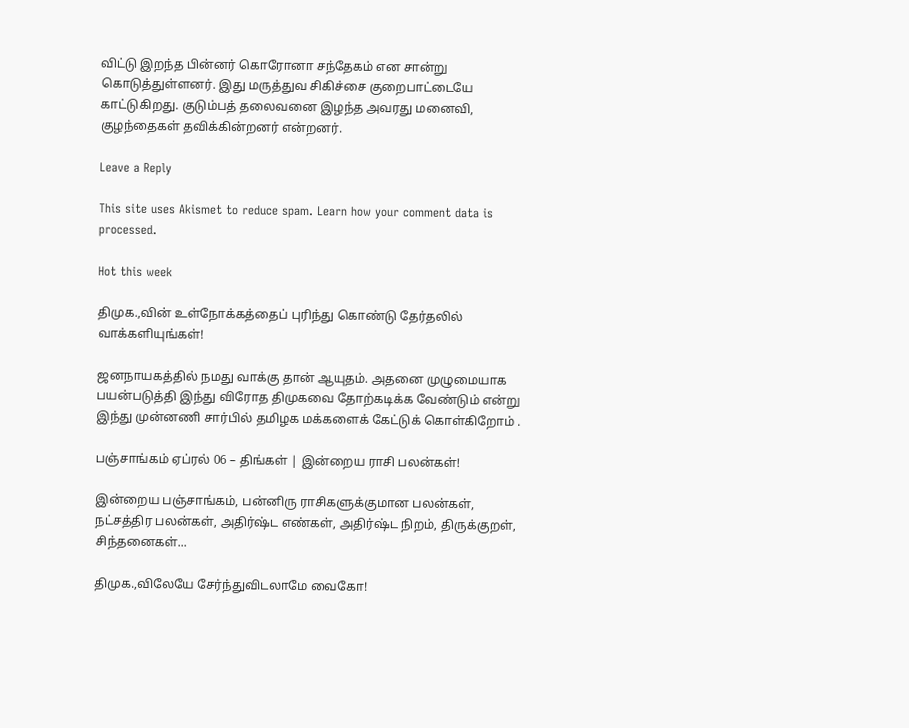விட்டு இறந்த பின்னர் கொரோனா சந்தேகம் என சான்று கொடுத்துள்ளனர். இது மருத்துவ சிகிச்சை குறைபாட்டையே காட்டுகிறது. குடும்பத் தலைவனை இழந்த அவரது மனைவி, குழந்தைகள் தவிக்கின்றனர் என்றனர்.

Leave a Reply

This site uses Akismet to reduce spam. Learn how your comment data is processed.

Hot this week

திமுக.,வின் உள்நோக்கத்தைப் புரிந்து கொண்டு தேர்தலில் வாக்களியுங்கள்!

ஜனநாயகத்தில் நமது வாக்கு தான் ஆயுதம். அதனை முழுமையாக பயன்படுத்தி இந்து விரோத திமுகவை தோற்கடிக்க வேண்டும் என்று இந்து முன்னணி சார்பில் தமிழக மக்களைக் கேட்டுக் கொள்கிறோம் .

பஞ்சாங்கம் ஏப்ரல் 06 – திங்கள் | இன்றைய ராசி பலன்கள்!

இன்றைய பஞ்சாங்கம், பன்னிரு ராசிகளுக்குமான பலன்கள், நட்சத்திர பலன்கள், அதிர்ஷ்ட எண்கள், அதிர்ஷ்ட நிறம், திருக்குறள், சிந்தனைகள்...

திமுக.,விலேயே சேர்ந்துவிடலாமே வைகோ!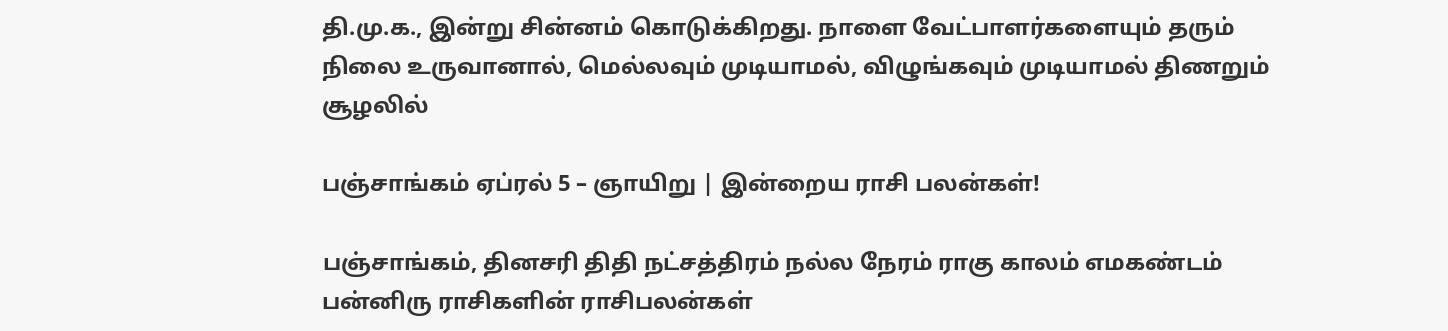தி.மு.க., இன்று சின்னம் கொடுக்கிறது. நாளை வேட்பாளர்களையும் தரும் நிலை உருவானால், மெல்லவும் முடியாமல், விழுங்கவும் முடியாமல் திணறும் சூழலில்

பஞ்சாங்கம் ஏப்ரல் 5 – ஞாயிறு | இன்றைய ராசி பலன்கள்!

பஞ்சாங்கம், தினசரி திதி நட்சத்திரம் நல்ல நேரம் ராகு காலம் எமகண்டம் பன்னிரு ராசிகளின் ராசிபலன்கள்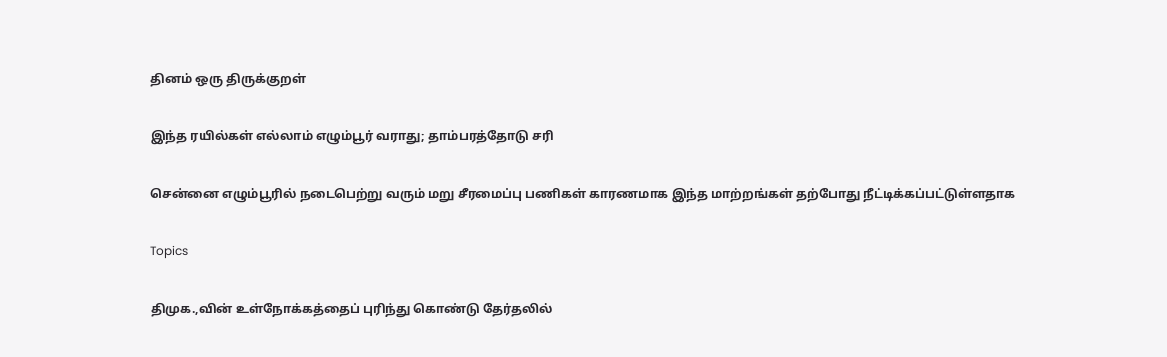தினம் ஒரு திருக்குறள்

இந்த ரயில்கள் எல்லாம் எழும்பூர் வராது; தாம்பரத்தோடு சரி

சென்னை எழும்பூரில் நடைபெற்று வரும் மறு சீரமைப்பு பணிகள் காரணமாக இந்த மாற்றங்கள் தற்போது நீட்டிக்கப்பட்டுள்ளதாக‌

Topics

திமுக.,வின் உள்நோக்கத்தைப் புரிந்து கொண்டு தேர்தலில்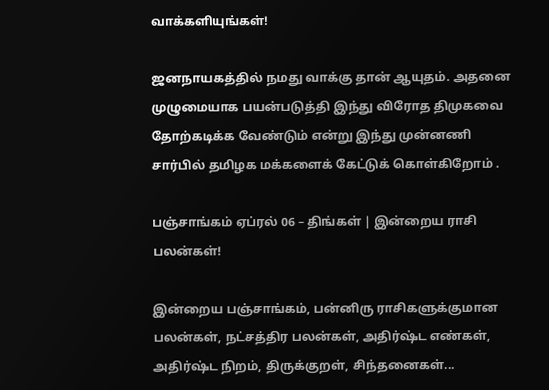வாக்களியுங்கள்!

ஜனநாயகத்தில் நமது வாக்கு தான் ஆயுதம். அதனை முழுமையாக பயன்படுத்தி இந்து விரோத திமுகவை தோற்கடிக்க வேண்டும் என்று இந்து முன்னணி சார்பில் தமிழக மக்களைக் கேட்டுக் கொள்கிறோம் .

பஞ்சாங்கம் ஏப்ரல் 06 – திங்கள் | இன்றைய ராசி பலன்கள்!

இன்றைய பஞ்சாங்கம், பன்னிரு ராசிகளுக்குமான பலன்கள், நட்சத்திர பலன்கள், அதிர்ஷ்ட எண்கள், அதிர்ஷ்ட நிறம், திருக்குறள், சிந்தனைகள்...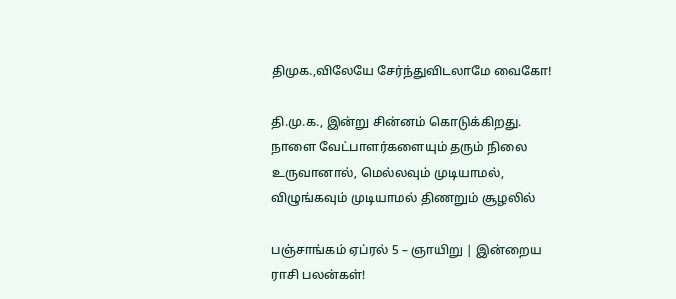திமுக.,விலேயே சேர்ந்துவிடலாமே வைகோ!

தி.மு.க., இன்று சின்னம் கொடுக்கிறது. நாளை வேட்பாளர்களையும் தரும் நிலை உருவானால், மெல்லவும் முடியாமல், விழுங்கவும் முடியாமல் திணறும் சூழலில்

பஞ்சாங்கம் ஏப்ரல் 5 – ஞாயிறு | இன்றைய ராசி பலன்கள்!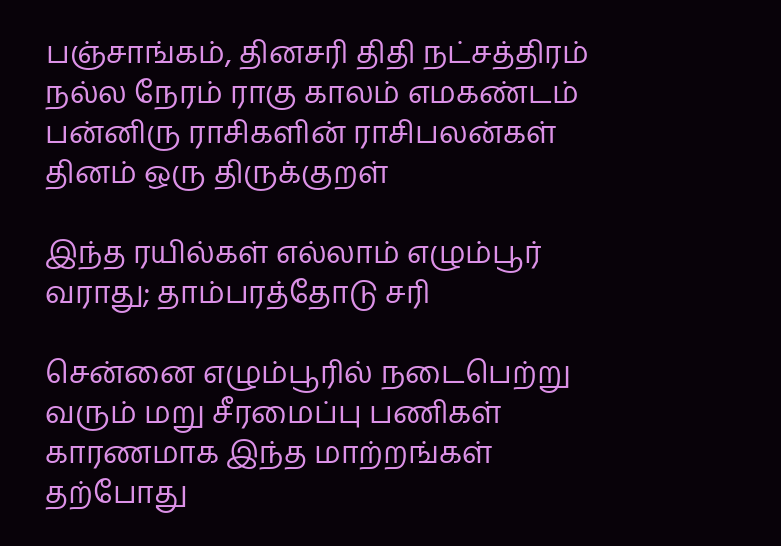பஞ்சாங்கம், தினசரி திதி நட்சத்திரம் நல்ல நேரம் ராகு காலம் எமகண்டம் பன்னிரு ராசிகளின் ராசிபலன்கள் தினம் ஒரு திருக்குறள்

இந்த ரயில்கள் எல்லாம் எழும்பூர் வராது; தாம்பரத்தோடு சரி

சென்னை எழும்பூரில் நடைபெற்று வரும் மறு சீரமைப்பு பணிகள் காரணமாக இந்த மாற்றங்கள் தற்போது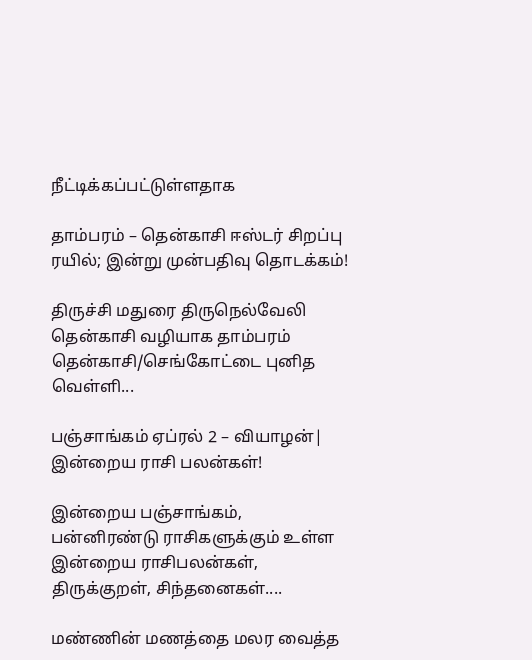நீட்டிக்கப்பட்டுள்ளதாக‌

தாம்பரம் – தென்காசி ஈஸ்டர் சிறப்பு ரயில்; இன்று முன்பதிவு தொடக்கம்!

திருச்சி மதுரை திருநெல்வேலி தென்காசி வழியாக தாம்பரம் தென்காசி/செங்கோட்டை புனித வெள்ளி...

பஞ்சாங்கம் ஏப்ரல் 2 – வியாழன்| இன்றைய ராசி பலன்கள்!

இன்றைய பஞ்சாங்கம், பன்னிரண்டு ராசிகளுக்கும் உள்ள இன்றைய ராசிபலன்கள், திருக்குறள், சிந்தனைகள்....

மண்ணின் மணத்தை மலர வைத்த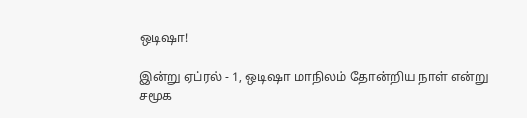ஒடிஷா!

இன்று ஏப்ரல் - 1, ஒடிஷா மாநிலம் தோன்றிய நாள் என்று சமூக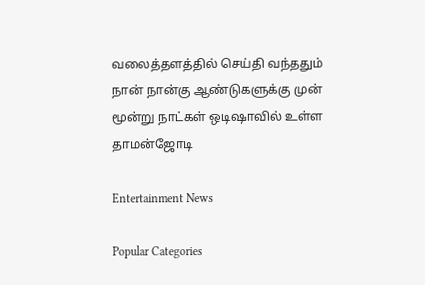வலைத்தளத்தில் செய்தி வந்ததும் நான் நான்கு ஆண்டுகளுக்கு முன் மூன்று நாட்கள் ஒடிஷாவில் உள்ள தாமன்ஜோடி

Entertainment News

Popular Categories